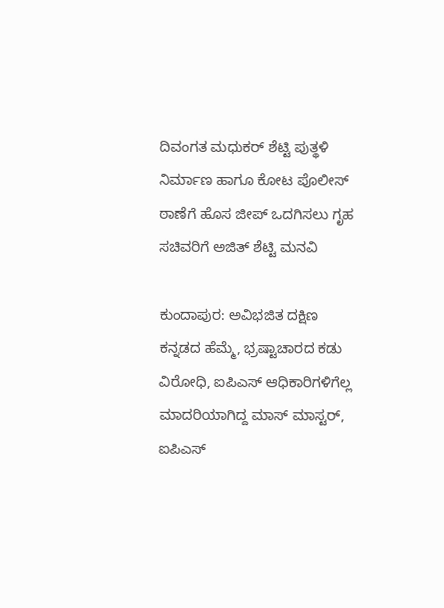ದಿವಂಗತ ಮಧುಕರ್ ಶೆಟ್ಟಿ ಪುತ್ಥಳಿ ನಿರ್ಮಾಣ ಹಾಗೂ ಕೋಟ ಪೊಲೀಸ್ ಠಾಣೆಗೆ ಹೊಸ ಜೀಪ್ ಒದಗಿಸಲು ಗೃಹ ಸಚಿವರಿಗೆ ಅಜಿತ್ ಶೆಟ್ಟಿ ಮನವಿ

ಕುಂದಾಪುರ: ಅವಿಭಜಿತ ದಕ್ಷಿಣ ಕನ್ನಡದ ಹೆಮ್ಮೆ, ಭ್ರಷ್ಟಾಚಾರದ ಕಡು ವಿರೋಧಿ, ಐಪಿಎಸ್ ಆಧಿಕಾರಿಗಳಿಗೆಲ್ಲ ಮಾದರಿಯಾಗಿದ್ದ ಮಾಸ್ ಮಾಸ್ಟರ್, ಐಪಿಎಸ್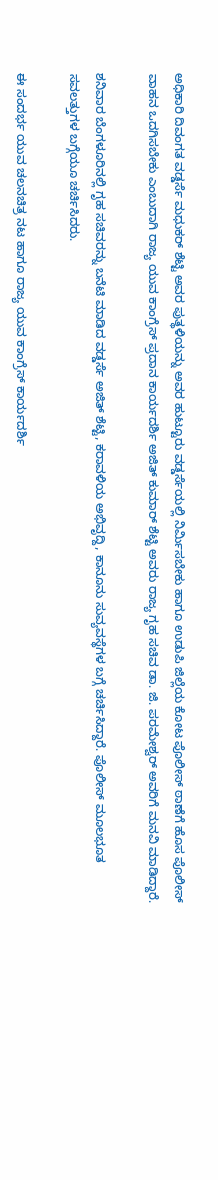ಅಧಿಕಾರಿ ದಿವಂಗತ ವಡ್ಡರ್ಸೆ ಮಧುಕರ್ ಶೆಟ್ಟಿ ಅವರ ಪುತ್ಥಳಿಯನ್ನು ಅವರ ಹುಟ್ಟೂರು ವಡ್ಡರ್ಸೆಯಲ್ಲಿ ನಿರ್ಮಿಸಬೇಕು ಹಾಗೂ ಉಡುಪಿ ಜಿಲ್ಲೆಯ ಕೋಟ ಪೊಲೀಸ್ ಠಾಣೆಗೆ ಹೊಸ ಪೊಲೀಸ್ ವಾಹನ ಒದಗಿಸಬೇಕು ಎಂಬುದಾಗಿ ರಾಜ್ಯ ಯುವ ಕಾಂಗ್ರೆಸ್ ಪ್ರದಾನ ಕಾರ್ಯದರ್ಶಿ ಅಜಿತ್ ಕುಮಾರ್ ಶೆಟ್ಟಿ ಅವರು ರಾಜ್ಯ ಗೃಹ ಸಚಿವ ಡಾ. ಜಿ. ಪರಮೇಶ್ವರ್ ಅವರಿಗೆ ಮನವಿ ಮಾಡಿದ್ದಾರೆ.

ಶನಿವಾರ ಬೆಂಗಳೂರಿನಲ್ಲಿ ಗೃಹ ಸಚಿವರನ್ನು ಬನೆಟಿ ಮಾಡಿದ ವಡ್ಡರ್ಸೆ ಅಜಿತ್ ಶೆಟ್ಟಿ, ಕರಾವಳಿಯ ಅಭಿವೃದ್ದಿ, ಕಾನೂನು ಸುವ್ಯವಸ್ಥೆಗಳ ಬಗ್ಗೆ ಚರ್ಚಿಸಿದ್ದಾರೆ. ಪೊಲೀಸ್ ಮೂಲಭೂತ ಸವಲತ್ತುಗಳ ಬಗ್ಗೆಯೂ ಚರ್ಚಿಸಿದರು.

ಈ ಸಂದರ್ಭ ಯುವ ಚಲನಚಿತ್ರ ನಟ ಹಾಗೂ ರಾಜ್ಯ ಯುವ ಕಾಂಗ್ರೆಸ್ ಕಾರ್ಯದರ್ಶಿ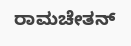ರಾಮಚೇತನ್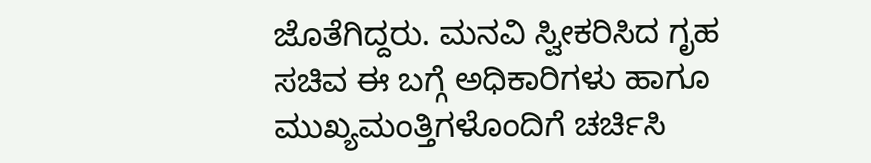ಜೊತೆಗಿದ್ದರು. ಮನವಿ ಸ್ವೀಕರಿಸಿದ ಗೃಹ ಸಚಿವ ಈ ಬಗ್ಗೆ ಅಧಿಕಾರಿಗಳು ಹಾಗೂ ಮುಖ್ಯಮಂತ್ತಿಗಳೊಂದಿಗೆ ಚರ್ಚಿಸಿ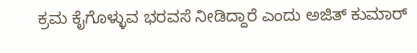ಕ್ರಮ ಕೈಗೊಳ್ಳುವ ಭರವಸೆ ನೀಡಿದ್ದಾರೆ ಎಂದು ಅಜಿತ್ ಕುಮಾರ್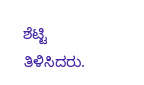ಶೆಟ್ಟಿ ತಿಳಿಸಿದರು.